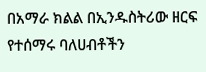በአማራ ክልል በኢንዱስትሪው ዘርፍ የተሰማሩ ባለሀብቶችን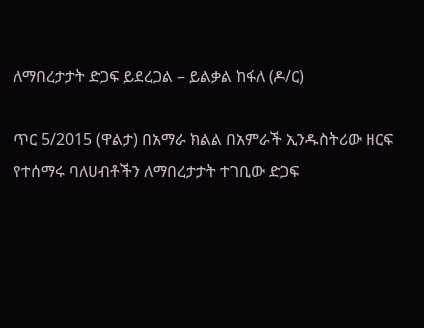ለማበረታታት ድጋፍ ይደረጋል – ይልቃል ከፋለ (ዶ/ር)

ጥር 5/2015 (ዋልታ) በአማራ ክልል በአምራች ኢንዱስትሪው ዘርፍ የተሰማሩ ባለሀብቶችን ለማበረታታት ተገቢው ድጋፍ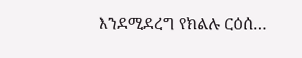እንደሚደረግ የክልሉ ርዕሰ…